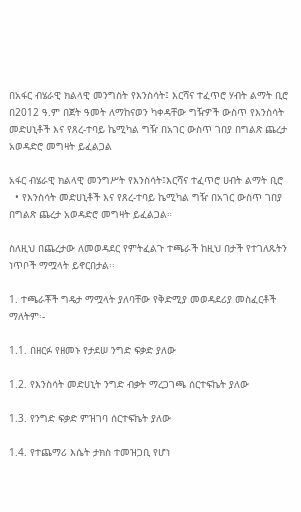በአፋር ብሄራዊ ክልላዊ መንግስት የእንስሳት፤ እርሻና ተፈጥሮ ሃብት ልማት ቢሮ በ2012 ዓ.ም በጀት ዓመት ለማከናወን ካቀዳቸው ግዥዎች ውስጥ የእንስሳት መድሀኒቶች እና የጸረ-ተባይ ኬሚካል ግዥ በአገር ውስጥ ገበያ በግልጽ ጨረታ አወዳድሮ መግዛት ይፈልጋል

አፋር ብሄራዊ ክልላዊ መንግሥት የእንስሳት፤እርሻና ተፈጥሮ ሀብት ልማት ቢሮ
  • የእንስሳት መድሀኒቶች እና የጸረ-ተባይ ኬሚካል ግዥ በአገር ውስጥ ገበያ በግልጽ ጨረታ አወዳድሮ መግዛት ይፈልጋል።

ስለዚህ በጨረታው ለመወዳደር የምትፈልጉ ተጫራች ከዚህ በታች የተገለጹትን ነጥቦች ማሟላት ይኖርበታል፡፡

1. ተጫራቾች ግዴታ ማሟላት ያለባቸው የቅድሚያ መወዳደሪያ መስፈርቶች ማለትም፡-

1.1. በዘርፉ የዘመኑ የታደሠ ንግድ ፍቃድ ያለው

1.2. የእንስሳት መድሀኒት ንግድ ብቃት ማረጋገጫ ሰርተፍኬት ያለው

1.3. የንግድ ፍቃድ ምዝገባ ሰርተፍኬት ያለው

1.4. የተጨማሪ እሴት ታክስ ተመዝጋቢ የሆነ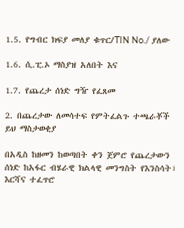1.5. የግብር ክፍያ መለያ ቁጥር/TIN No./ ያለው

1.6. ሲ.ፒ.ኦ ማስያዝ አለበት እና

1.7. የጨረታ ሰነድ ግዥ የፈጸመ

2. በጨረታው ለመሳተፍ የምትፈልጉ ተጫራቾች ይህ ማስታወቂያ

በአዲስ ከዘመን ከወጣበት ቀን ጀምሮ የጨረታውን ሰነድ ከአፋር ብሄራዊ ክልላዊ መንግስት የእንስሳት፣ እርሻና ተፈጥሮ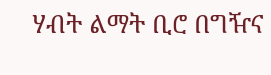ሃብት ልማት ቢሮ በግዥና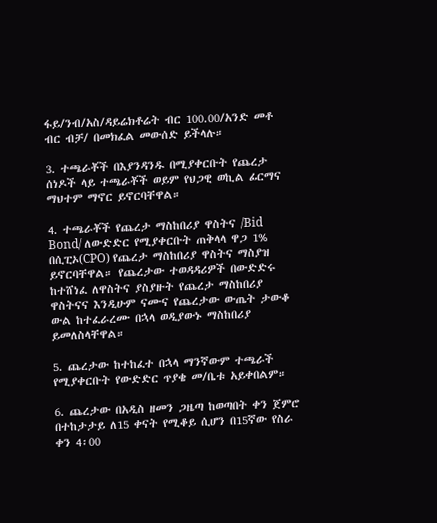ፋይ/ንብ/አስ/ዳይሬክቶሬት ብር 100.00/አንድ መቶ ብር ብቻ/ በመክፈል መውሰድ ይችላሉ።

3. ተጫራቾች በእያንዳንዱ በሚያቀርቡት የጨረታ ሰነዶች ላይ ተጫራቾች ወይም የህጋዊ ወኪል ፊርማና ማህተም ማኖር ይኖርባቸዋል።

4. ተጫራቾች የጨረታ ማስከበሪያ ዋስትና /Bid Bond/ ለውድድር የሚያቀርቡት ጠቅላላ ዋጋ 1% በሲፒኦ(CPO) የጨረታ ማስከበሪያ ዋስትና ማስያዝ ይኖርባቸዋል። የጨረታው ተወዳዳሪዎች በውድድሩ ከተሸነፈ ለዋስትና ያስያዙት የጨረታ ማስከበሪያ ዋስትናና እንዲሁም ናሙና የጨረታው ውጤት ታውቆ ውል ከተፈራረሙ በኋላ ወዲያውኑ ማስከበሪያ ይመለስላቸዋል።

5. ጨረታው ከተከፈተ በኋላ ማንኛውም ተጫራች የሚያቀርቡት የውድድር ጥያቄ መ/ቤቱ አይቀበልም።

6. ጨረታው በአዲስ ዘመን ጋዜጣ ከወጣበት ቀን ጀምሮ በተከታታይ ለ15 ቀናት የሚቆይ ሲሆን በ15ኛው የስራ ቀን 4፡00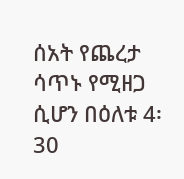ሰአት የጨረታ ሳጥኑ የሚዘጋ ሲሆን በዕለቱ 4፡30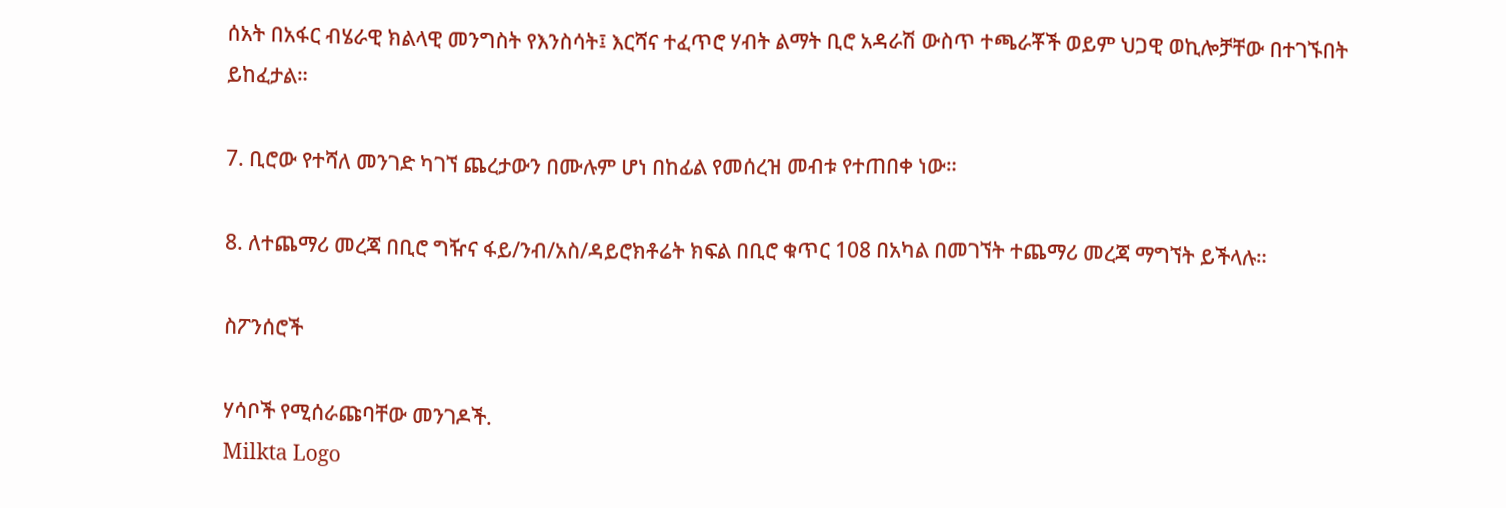ሰአት በአፋር ብሄራዊ ክልላዊ መንግስት የእንስሳት፤ እርሻና ተፈጥሮ ሃብት ልማት ቢሮ አዳራሽ ውስጥ ተጫራቾች ወይም ህጋዊ ወኪሎቻቸው በተገኙበት ይከፈታል።

7. ቢሮው የተሻለ መንገድ ካገኘ ጨረታውን በሙሉም ሆነ በከፊል የመሰረዝ መብቱ የተጠበቀ ነው።

8. ለተጨማሪ መረጃ በቢሮ ግዥና ፋይ/ንብ/አስ/ዳይሮክቶሬት ክፍል በቢሮ ቁጥር 108 በአካል በመገኘት ተጨማሪ መረጃ ማግኘት ይችላሉ።

ስፖንሰሮች

ሃሳቦች የሚሰራጩባቸው መንገዶች.
Milkta Logo